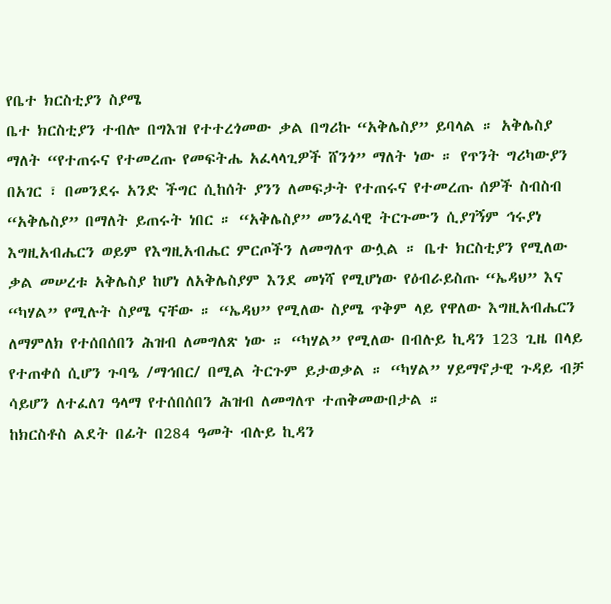የቤተ ክርስቲያን ስያሜ
ቤተ ክርስቲያን ተብሎ በግእዝ የተተረጎመው ቃል በግሪኩ “አቅሌስያ” ይባላል ። አቅሌስያ ማለት “የተጠሩና የተመረጡ የመፍትሔ አፈላላጊዎች ሸንጎ” ማለት ነው ። የጥንት ግሪካውያን በአገር ፣ በመንደሩ አንድ ችግር ሲከሰት ያንን ለመፍታት የተጠሩና የተመረጡ ሰዎች ስብስብ “አቅሌስያ” በማለት ይጠሩት ነበር ። “አቅሌስያ” መንፈሳዊ ትርጉሙን ሲያገኝም ኅሩያነ እግዚአብሔርን ወይም የእግዚአብሔር ምርጦችን ለመግለጥ ውሏል ። ቤተ ክርስቲያን የሚለው ቃል መሠረቱ አቅሌስያ ከሆነ ለአቅሌስያም እንደ መነሻ የሚሆነው የዕብራይስጡ “ኤዳህ” እና “ካሃል” የሚሉት ስያሜ ናቸው ። “ኤዳህ” የሚለው ስያሜ ጥቅም ላይ የዋለው እግዚአብሔርን ለማምለክ የተሰበሰበን ሕዝብ ለመግለጽ ነው ። “ካሃል” የሚለው በብሉይ ኪዳን 123 ጊዜ በላይ የተጠቀሰ ሲሆን ጉባዔ /ማኅበር/ በሚል ትርጉም ይታወቃል ። “ካሃል” ሃይማኖታዊ ጉዳይ ብቻ ሳይሆን ለተፈለገ ዓላማ የተሰበሰበን ሕዝብ ለመግለጥ ተጠቅመውበታል ።
ከክርስቶስ ልደት በፊት በ284 ዓመት ብሉይ ኪዳን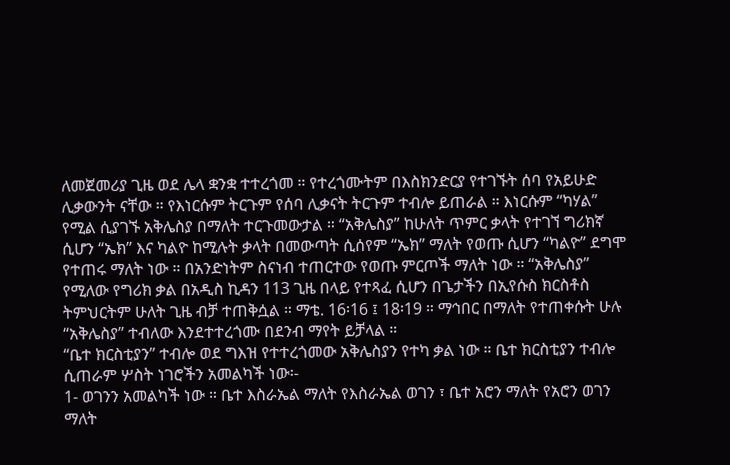ለመጀመሪያ ጊዜ ወደ ሌላ ቋንቋ ተተረጎመ ። የተረጎሙትም በእስክንድርያ የተገኙት ሰባ የአይሁድ ሊቃውንት ናቸው ። የእነርሱም ትርጉም የሰባ ሊቃናት ትርጉም ተብሎ ይጠራል ። እነርሱም “ካሃል” የሚል ሲያገኙ አቅሌስያ በማለት ተርጉመውታል ። “አቅሌስያ” ከሁለት ጥምር ቃላት የተገኘ ግሪክኛ ሲሆን “ኤክ” እና ካልዮ ከሚሉት ቃላት በመውጣት ሲሰየም “ኤክ” ማለት የወጡ ሲሆን “ካልዮ” ደግሞ የተጠሩ ማለት ነው ። በአንድነትም ስናነብ ተጠርተው የወጡ ምርጦች ማለት ነው ። “አቅሌስያ” የሚለው የግሪክ ቃል በአዲስ ኪዳን 113 ጊዜ በላይ የተጻፈ ሲሆን በጌታችን በኢየሱስ ክርስቶስ ትምህርትም ሁለት ጊዜ ብቻ ተጠቅሷል ። ማቴ. 16፡16 ፤ 18፡19 ። ማኅበር በማለት የተጠቀሱት ሁሉ “አቅሌስያ” ተብለው እንደተተረጎሙ በደንብ ማየት ይቻላል ።
“ቤተ ክርስቲያን” ተብሎ ወደ ግእዝ የተተረጎመው አቅሌስያን የተካ ቃል ነው ። ቤተ ክርስቲያን ተብሎ ሲጠራም ሦስት ነገሮችን አመልካች ነው፡-
1- ወገንን አመልካች ነው ። ቤተ እስራኤል ማለት የእስራኤል ወገን ፣ ቤተ አሮን ማለት የአሮን ወገን ማለት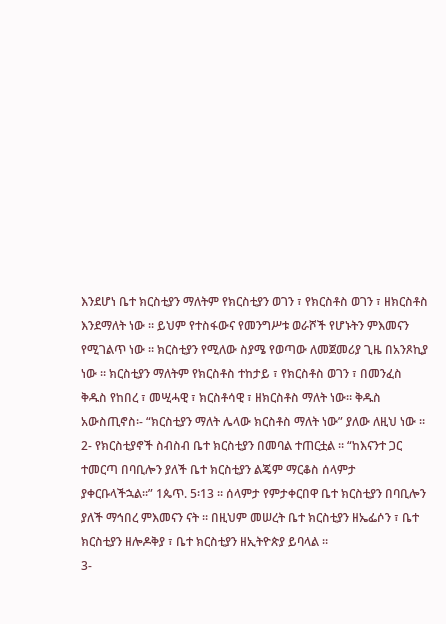እንደሆነ ቤተ ክርስቲያን ማለትም የክርስቲያን ወገን ፣ የክርስቶስ ወገን ፣ ዘክርስቶስ እንደማለት ነው ። ይህም የተስፋውና የመንግሥቱ ወራሾች የሆኑትን ምእመናን የሚገልጥ ነው ። ክርስቲያን የሚለው ስያሜ የወጣው ለመጀመሪያ ጊዜ በአንጾኪያ ነው ። ክርስቲያን ማለትም የክርስቶስ ተከታይ ፣ የክርስቶስ ወገን ፣ በመንፈስ ቅዱስ የከበረ ፣ መሢሓዊ ፣ ክርስቶሳዊ ፣ ዘክርስቶስ ማለት ነው። ቅዱስ አውስጢኖስ፡- “ክርስቲያን ማለት ሌላው ክርስቶስ ማለት ነው” ያለው ለዚህ ነው ።
2- የክርስቲያኖች ስብስብ ቤተ ክርስቲያን በመባል ተጠርቷል ። “ከእናንተ ጋር ተመርጣ በባቢሎን ያለች ቤተ ክርስቲያን ልጄም ማርቆስ ሰላምታ ያቀርቡላችኋል።” 1ጴጥ. 5፡13 ። ሰላምታ የምታቀርበዋ ቤተ ክርስቲያን በባቢሎን ያለች ማኅበረ ምእመናን ናት ። በዚህም መሠረት ቤተ ክርስቲያን ዘኤፌሶን ፣ ቤተ ክርስቲያን ዘሎዶቅያ ፣ ቤተ ክርስቲያን ዘኢትዮጵያ ይባላል ።
3-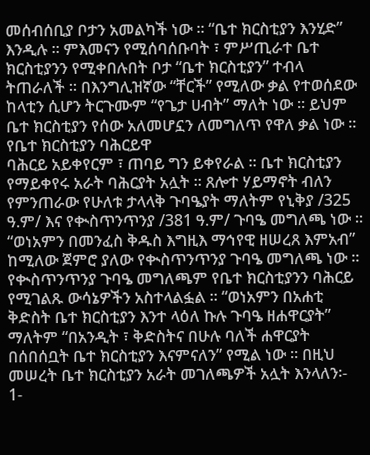መሰብሰቢያ ቦታን አመልካች ነው ። “ቤተ ክርስቲያን እንሂድ” እንዲሉ ። ምእመናን የሚሰባሰቡባት ፣ ምሥጢራተ ቤተ ክርስቲያንን የሚቀበሉበት ቦታ “ቤተ ክርስቲያን” ተብላ ትጠራለች ። በእንግሊዝኛው “ቸርች” የሚለው ቃል የተወሰደው ከላቲን ሲሆን ትርጉሙም “የጌታ ሀብት” ማለት ነው ። ይህም ቤተ ክርስቲያን የሰው አለመሆኗን ለመግለጥ የዋለ ቃል ነው ።
የቤተ ክርስቲያን ባሕርይዋ
ባሕርይ አይቀየርም ፣ ጠባይ ግን ይቀየራል ። ቤተ ክርስቲያን የማይቀየሩ አራት ባሕርያት አሏት ። ጸሎተ ሃይማኖት ብለን የምንጠራው የሁለቱ ታላላቅ ጉባዔያት ማለትም የኒቅያ /325 ዓ.ም/ እና የቊስጥንጥንያ /381 ዓ.ም/ ጉባዔ መግለጫ ነው ። “ወነአምን በመንፈስ ቅዱስ እግዚእ ማኅየዊ ዘሠረጸ እምአብ” ከሚለው ጀምሮ ያለው የቊስጥንጥንያ ጉባዔ መግለጫ ነው ። የቊስጥንጥንያ ጉባዔ መግለጫም የቤተ ክርስቲያንን ባሕርይ የሚገልጹ ውሳኔዎችን አስተላልፏል ። “ወነአምን በአሐቲ ቅድስት ቤተ ክርስቲያን እንተ ላዕለ ኩሉ ጉባዔ ዘሐዋርያት” ማለትም “በአንዲት ፣ ቅድስትና በሁሉ ባለች ሐዋርያት በሰበሰቧት ቤተ ክርስቲያን እናምናለን” የሚል ነው ። በዚህ መሠረት ቤተ ክርስቲያን አራት መገለጫዎች አሏት እንላለን፡-
1-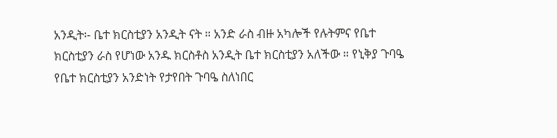አንዲት፡- ቤተ ክርስቲያን አንዲት ናት ። አንድ ራስ ብዙ አካሎች የሉትምና የቤተ ክርስቲያን ራስ የሆነው አንዱ ክርስቶስ አንዲት ቤተ ክርስቲያን አለችው ። የኒቅያ ጉባዔ የቤተ ክርስቲያን አንድነት የታየበት ጉባዔ ስለነበር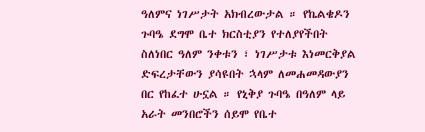ዓለምና ነገሥታት አክብረውታል ። የኬልቄዶን ጉባዔ ደግሞ ቤተ ክርስቲያን የተለያየችበት ስለነበር ዓለም ንቀቱን ፣ ነገሥታቱ እነመርቅያል ድፍረታቸውን ያሳዩበት ኋላም ለመሐመዳውያን በር የከፈተ ሁኗል ። የኒቅያ ጉባዔ በዓለም ላይ አራት መንበሮችን ሰይሞ የቤተ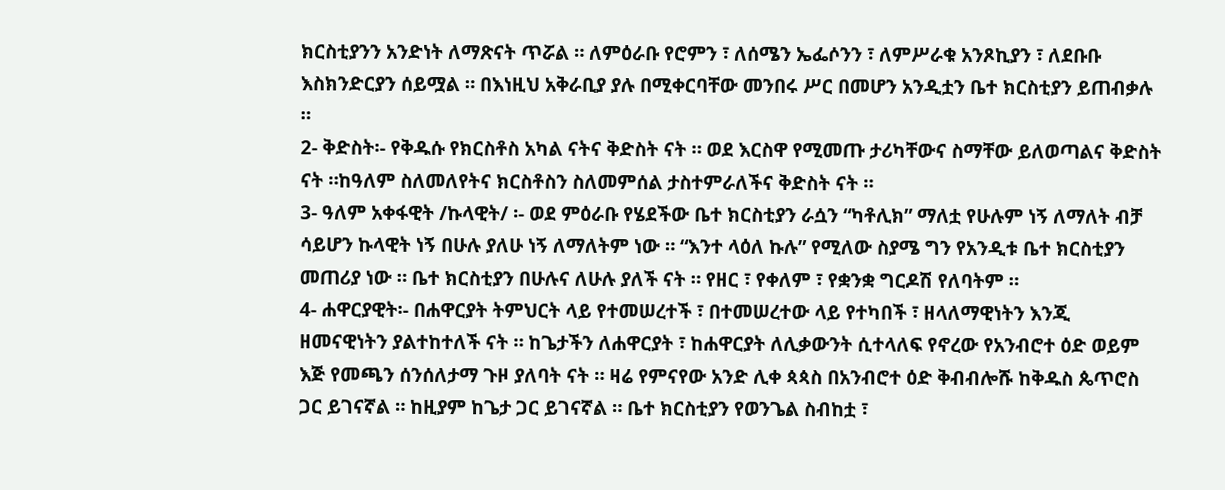ክርስቲያንን አንድነት ለማጽናት ጥሯል ። ለምዕራቡ የሮምን ፣ ለሰሜን ኤፌሶንን ፣ ለምሥራቁ አንጾኪያን ፣ ለደቡቡ እስክንድርያን ሰይሟል ። በእነዚህ አቅራቢያ ያሉ በሚቀርባቸው መንበሩ ሥር በመሆን አንዲቷን ቤተ ክርስቲያን ይጠብቃሉ ።
2- ቅድስት፡- የቅዱሱ የክርስቶስ አካል ናትና ቅድስት ናት ። ወደ እርስዋ የሚመጡ ታሪካቸውና ስማቸው ይለወጣልና ቅድስት ናት ።ከዓለም ስለመለየትና ክርስቶስን ስለመምሰል ታስተምራለችና ቅድስት ናት ።
3- ዓለም አቀፋዊት /ኩላዊት/ ፡- ወደ ምዕራቡ የሄደችው ቤተ ክርስቲያን ራሷን “ካቶሊክ” ማለቷ የሁሉም ነኝ ለማለት ብቻ ሳይሆን ኩላዊት ነኝ በሁሉ ያለሁ ነኝ ለማለትም ነው ። “እንተ ላዕለ ኩሉ” የሚለው ስያሜ ግን የአንዲቱ ቤተ ክርስቲያን መጠሪያ ነው ። ቤተ ክርስቲያን በሁሉና ለሁሉ ያለች ናት ። የዘር ፣ የቀለም ፣ የቋንቋ ግርዶሽ የለባትም ።
4- ሐዋርያዊት፡- በሐዋርያት ትምህርት ላይ የተመሠረተች ፣ በተመሠረተው ላይ የተካበች ፣ ዘላለማዊነትን እንጂ ዘመናዊነትን ያልተከተለች ናት ። ከጌታችን ለሐዋርያት ፣ ከሐዋርያት ለሊቃውንት ሲተላለፍ የኖረው የአንብሮተ ዕድ ወይም እጅ የመጫን ሰንሰለታማ ጉዞ ያለባት ናት ። ዛሬ የምናየው አንድ ሊቀ ጳጳስ በአንብሮተ ዕድ ቅብብሎሹ ከቅዱስ ጴጥሮስ ጋር ይገናኛል ። ከዚያም ከጌታ ጋር ይገናኛል ። ቤተ ክርስቲያን የወንጌል ስብከቷ ፣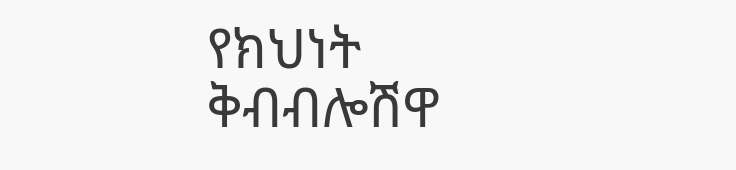የክህነት ቅብብሎሽዋ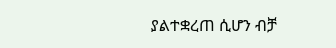ያልተቋረጠ ሲሆን ብቻ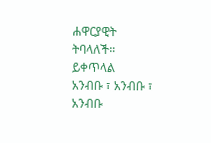ሐዋርያዊት ትባላለች።
ይቀጥላል
አንብቡ ፣ አንብቡ ፣ አንብቡ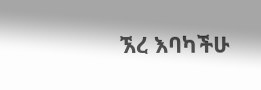ኧረ እባካችሁ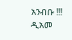አንብቡ !!!
ዲአመ